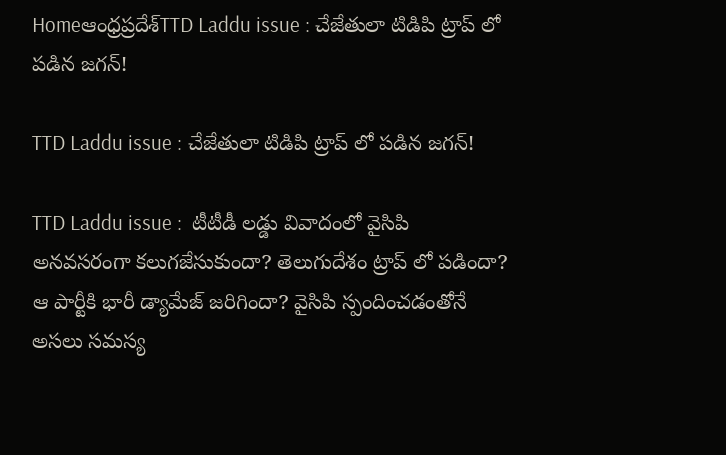Homeఆంధ్రప్రదేశ్‌TTD Laddu issue : చేజేతులా టిడిపి ట్రాప్ లో పడిన జగన్!

TTD Laddu issue : చేజేతులా టిడిపి ట్రాప్ లో పడిన జగన్!

TTD Laddu issue :  టీటీడీ లడ్డు వివాదంలో వైసిపి అనవసరంగా కలుగజేసుకుందా? తెలుగుదేశం ట్రాప్ లో పడిందా? ఆ పార్టీకి భారీ డ్యామేజ్ జరిగిందా? వైసిపి స్పందించడంతోనే అసలు సమస్య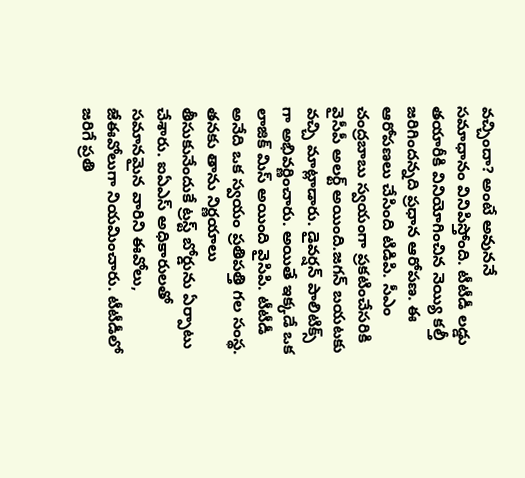వచ్చిందా? అంటే అవుననే సమాధానం వినిపిస్తోంది. టీటీడీ లడ్డు తయారీకి వినియోగించిన నెయ్యి కల్తీ జరిగిందన్నది ప్రధాన ఆరోపణ. ఈ ఆరోపణలు చేసింది టిడిపి. సీఎం చంద్రబాబు స్వయంగా ప్రకటించేసరికి వైసీపీ అలర్ట్ అయింది.జగన్ బయటకు వచ్చి మాట్లాడారు. డైవర్షన్ పాలిటిక్స్ గా అభివర్ణించారు. అయితే ఇక్కడే ఒక లాజిక్ మిస్ అయింది వైసిపి. టీటీడీ అనేది ఒక స్వయం ప్రతిపత్తి గల సంస్థ. తనకు తాను నిర్ణయాలు తీసుకునేందుకే ట్రస్ట్ బోర్డును ఏర్పాటు చేశారు. ఐఏఎస్ అధికారులతో సమానమైన వారిని ఈవోలు, జేఈవోలుగా నియమించారు. టీటీడీలో జరిగే ప్రతి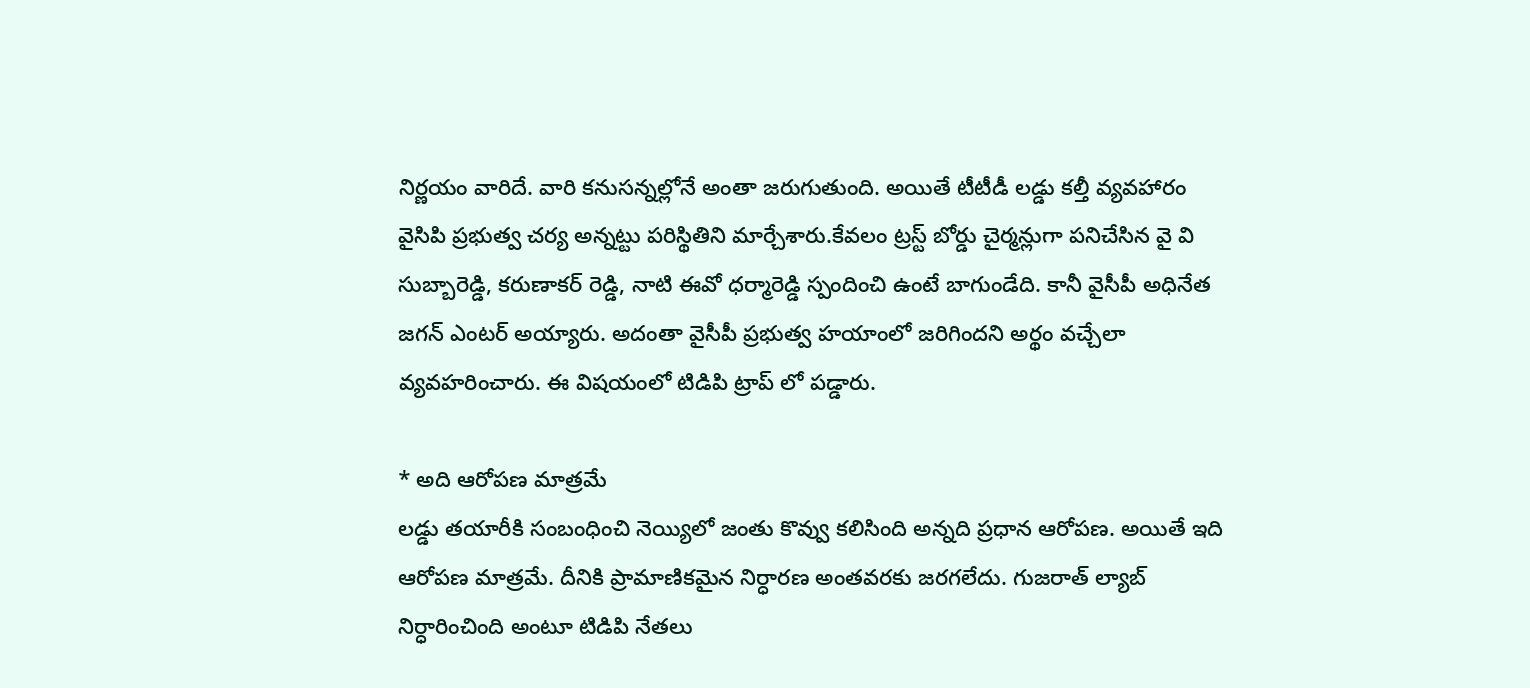నిర్ణయం వారిదే. వారి కనుసన్నల్లోనే అంతా జరుగుతుంది. అయితే టీటీడీ లడ్డు కల్తీ వ్యవహారం వైసిపి ప్రభుత్వ చర్య అన్నట్టు పరిస్థితిని మార్చేశారు.కేవలం ట్రస్ట్ బోర్డు చైర్మన్లుగా పనిచేసిన వై వి సుబ్బారెడ్డి, కరుణాకర్ రెడ్డి, నాటి ఈవో ధర్మారెడ్డి స్పందించి ఉంటే బాగుండేది. కానీ వైసీపీ అధినేత జగన్ ఎంటర్ అయ్యారు. అదంతా వైసీపీ ప్రభుత్వ హయాంలో జరిగిందని అర్థం వచ్చేలా వ్యవహరించారు. ఈ విషయంలో టిడిపి ట్రాప్ లో పడ్డారు.

* అది ఆరోపణ మాత్రమే
లడ్డు తయారీకి సంబంధించి నెయ్యిలో జంతు కొవ్వు కలిసింది అన్నది ప్రధాన ఆరోపణ. అయితే ఇది ఆరోపణ మాత్రమే. దీనికి ప్రామాణికమైన నిర్ధారణ అంతవరకు జరగలేదు. గుజరాత్ ల్యాబ్ నిర్ధారించింది అంటూ టిడిపి నేతలు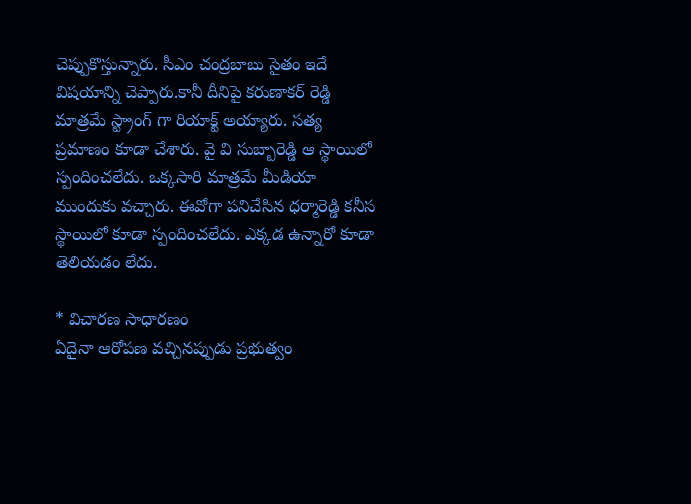చెప్పుకొస్తున్నారు. సీఎం చంద్రబాబు సైతం ఇదే విషయాన్ని చెప్పారు.కానీ దీనిపై కరుణాకర్ రెడ్డి మాత్రమే స్ట్రాంగ్ గా రియాక్ట్ అయ్యారు. సత్య ప్రమాణం కూడా చేశారు. వై వి సుబ్బారెడ్డి ఆ స్థాయిలో స్పందించలేదు. ఒక్కసారి మాత్రమే మీడియా ముందుకు వచ్చారు. ఈవోగా పనిచేసిన ధర్మారెడ్డి కనీస స్థాయిలో కూడా స్పందించలేదు. ఎక్కడ ఉన్నారో కూడా తెలియడం లేదు.

* విచారణ సాధారణం
ఏదైనా ఆరోపణ వచ్చినప్పుడు ప్రభుత్వం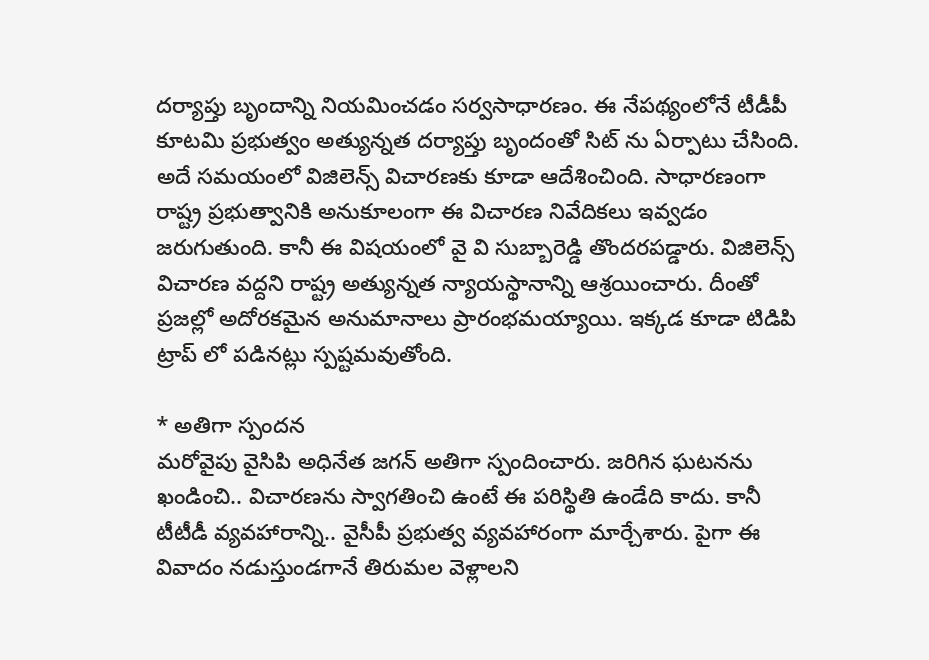దర్యాప్తు బృందాన్ని నియమించడం సర్వసాధారణం. ఈ నేపథ్యంలోనే టీడీపీ కూటమి ప్రభుత్వం అత్యున్నత దర్యాప్తు బృందంతో సిట్ ను ఏర్పాటు చేసింది. అదే సమయంలో విజిలెన్స్ విచారణకు కూడా ఆదేశించింది. సాధారణంగా రాష్ట్ర ప్రభుత్వానికి అనుకూలంగా ఈ విచారణ నివేదికలు ఇవ్వడం జరుగుతుంది. కానీ ఈ విషయంలో వై వి సుబ్బారెడ్డి తొందరపడ్డారు. విజిలెన్స్ విచారణ వద్దని రాష్ట్ర అత్యున్నత న్యాయస్థానాన్ని ఆశ్రయించారు. దీంతో ప్రజల్లో అదోరకమైన అనుమానాలు ప్రారంభమయ్యాయి. ఇక్కడ కూడా టిడిపి ట్రాప్ లో పడినట్లు స్పష్టమవుతోంది.

* అతిగా స్పందన
మరోవైపు వైసిపి అధినేత జగన్ అతిగా స్పందించారు. జరిగిన ఘటనను ఖండించి.. విచారణను స్వాగతించి ఉంటే ఈ పరిస్థితి ఉండేది కాదు. కానీ టీటీడీ వ్యవహారాన్ని.. వైసీపీ ప్రభుత్వ వ్యవహారంగా మార్చేశారు. పైగా ఈ వివాదం నడుస్తుండగానే తిరుమల వెళ్లాలని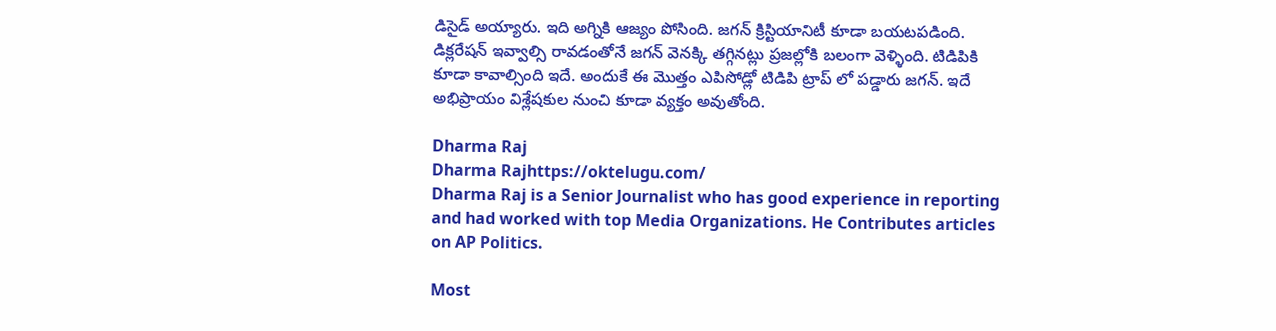డిసైడ్ అయ్యారు. ఇది అగ్నికి ఆజ్యం పోసింది. జగన్ క్రిస్టియానిటీ కూడా బయటపడింది. డిక్లరేషన్ ఇవ్వాల్సి రావడంతోనే జగన్ వెనక్కి తగ్గినట్లు ప్రజల్లోకి బలంగా వెళ్ళింది. టిడిపికి కూడా కావాల్సింది ఇదే. అందుకే ఈ మొత్తం ఎపిసోడ్లో టిడిపి ట్రాప్ లో పడ్డారు జగన్. ఇదే అభిప్రాయం విశ్లేషకుల నుంచి కూడా వ్యక్తం అవుతోంది.

Dharma Raj
Dharma Rajhttps://oktelugu.com/
Dharma Raj is a Senior Journalist who has good experience in reporting and had worked with top Media Organizations. He Contributes articles on AP Politics.

Most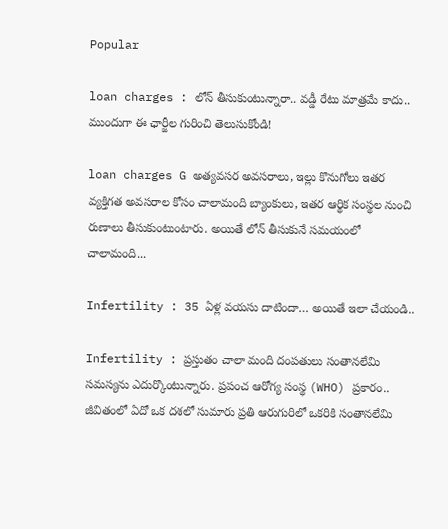Popular

loan charges : లోన్ తీసుకుంటున్నారా.. వడ్డీ రేటు మాత్రమే కాదు.. ముందుగా ఈ ఛార్జీల గురించి తెలుసుకోండి!

loan charges G అత్యవసర అవసరాలు, ఇల్లు కొనుగోలు ఇతర వ్యక్తిగత అవసరాల కోసం చాలామంది బ్యాంకులు, ఇతర ఆర్థిక సంస్థల నుంచి రుణాలు తీసుకుంటుంటారు. అయితే లోన్ తీసుకునే సమయంలో చాలామంది...

Infertility : 35 ఏళ్ల వయసు దాటిందా… అయితే ఇలా చేయండి..

Infertility : ప్రస్తుతం చాలా మంది దంపతులు సంతానలేమి సమస్యను ఎదుర్కొంటున్నారు. ప్రపంచ ఆరోగ్య సంస్థ (WHO) ప్రకారం.. జీవితంలో ఏదో ఒక దశలో సుమారు ప్రతి ఆరుగురిలో ఒకరికి సంతానలేమి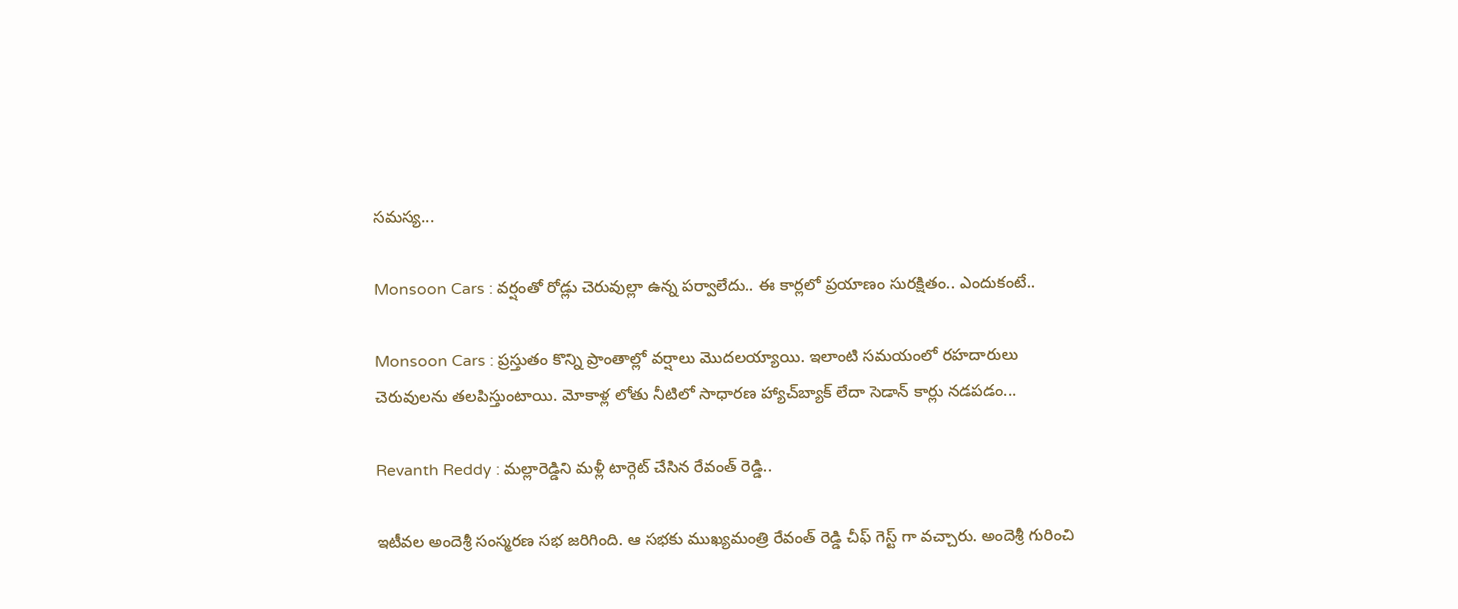సమస్య...

Monsoon Cars : వర్షంతో రోడ్లు చెరువుల్లా ఉన్న పర్వాలేదు.. ఈ కార్లలో ప్రయాణం సురక్షితం.. ఎందుకంటే..

Monsoon Cars : ప్రస్తుతం కొన్ని ప్రాంతాల్లో వర్షాలు మొదలయ్యాయి. ఇలాంటి సమయంలో రహదారులు చెరువులను తలపిస్తుంటాయి. మోకాళ్ల లోతు నీటిలో సాధారణ హ్యాచ్‌బ్యాక్ లేదా సెడాన్ కార్లు నడపడం...

Revanth Reddy : మల్లారెడ్డిని మళ్లీ టార్గెట్ చేసిన రేవంత్ రెడ్డి..

ఇటీవల అందెశ్రీ సంస్మరణ సభ జరిగింది. ఆ సభకు ముఖ్యమంత్రి రేవంత్ రెడ్డి చీఫ్ గెస్ట్ గా వచ్చారు. అందెశ్రీ గురించి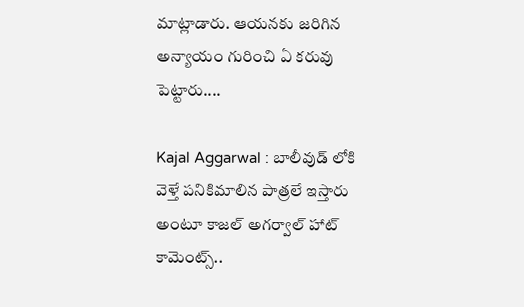మాట్లాడారు. ఆయనకు జరిగిన అన్యాయం గురించి ఏ కరువు పెట్టారు....

Kajal Aggarwal : బాలీవుడ్ లోకి వెళ్తే పనికిమాలిన పాత్రలే ఇస్తారు అంటూ కాజల్ అగర్వాల్ హాట్ కామెంట్స్..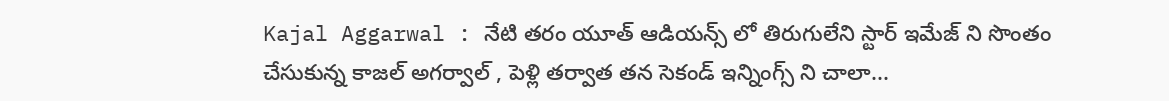Kajal Aggarwal : నేటి తరం యూత్ ఆడియన్స్ లో తిరుగులేని స్టార్ ఇమేజ్ ని సొంతం చేసుకున్న కాజల్ అగర్వాల్ , పెళ్లి తర్వాత తన సెకండ్ ఇన్నింగ్స్ ని చాలా...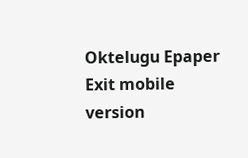Oktelugu Epaper
Exit mobile version